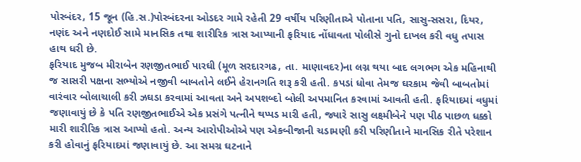પોરબંદર, 15 જૂન (હિ.સ.)પોરબંદરના ઓડદર ગામે રહેતી 29 વર્ષીય પરિણીતાએ પોતાના પતિ, સાસુ-સસરા, દિયર, નણંદ અને નણદોઈ સામે માનસિક તથા શારીરિક ત્રાસ આપ્યાની ફરિયાદ નોંધાવતા પોલીસે ગુનો દાખલ કરી વધુ તપાસ હાથ ધરી છે.
ફરિયાદ મુજબ મીરાબેન રણજીતભાઈ પારઘી (મૂળ સરદારગઢ, તા. માણાવદર)ના લગ્ન થયા બાદ લગભગ એક મહિનાથી જ સાસરી પક્ષના સભ્યોએ નજીવી બાબતોને લઈને હેરાનગતિ શરૂ કરી હતી. કપડાં ધોવા તેમજ ઘરકામ જેવી બાબતોમાં વારંવાર બોલાચાલી કરી ઝઘડા કરવામાં આવતા અને અપશબ્દો બોલી અપમાનિત કરવામાં આવતી હતી. ફરિયાદમાં વધુમાં જણાવાયું છે કે પતિ રણજીતભાઈએ એક પ્રસંગે પત્નીને થપ્પડ મારી હતી, જ્યારે સાસુ લક્ષ્મીબેને પણ પીઠ પાછળ ધક્કો મારી શારીરિક ત્રાસ આપ્યો હતો. અન્ય આરોપીઓએ પણ એકબીજાની ચડામણી કરી પરિણીતાને માનસિક રીતે પરેશાન કરી હોવાનું ફરિયાદમાં જણાવાયું છે. આ સમગ્ર ઘટનાને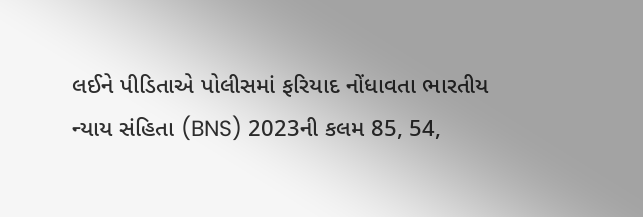લઈને પીડિતાએ પોલીસમાં ફરિયાદ નોંધાવતા ભારતીય ન્યાય સંહિતા (BNS) 2023ની કલમ 85, 54,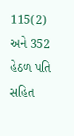115(2) અને 352 હેઠળ પતિ સહિત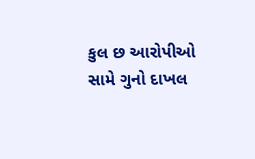કુલ છ આરોપીઓ સામે ગુનો દાખલ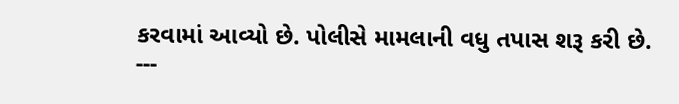કરવામાં આવ્યો છે. પોલીસે મામલાની વધુ તપાસ શરૂ કરી છે.
---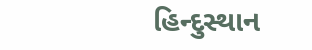હિન્દુસ્થાન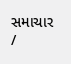સમાચાર /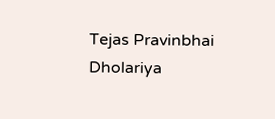Tejas Pravinbhai Dholariya